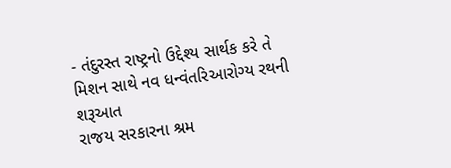- તંદુરસ્ત રાષ્ટ્રનો ઉદ્દેશ્ય સાર્થક કરે તે મિશન સાથે નવ ધન્વંતરિઆરોગ્ય રથની શરૂઆત
રાજય સરકારના શ્રમ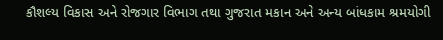કૌશલ્ય વિકાસ અને રોજગાર વિભાગ તથા ગુજરાત મકાન અને અન્ય બાંધકામ શ્રમયોગી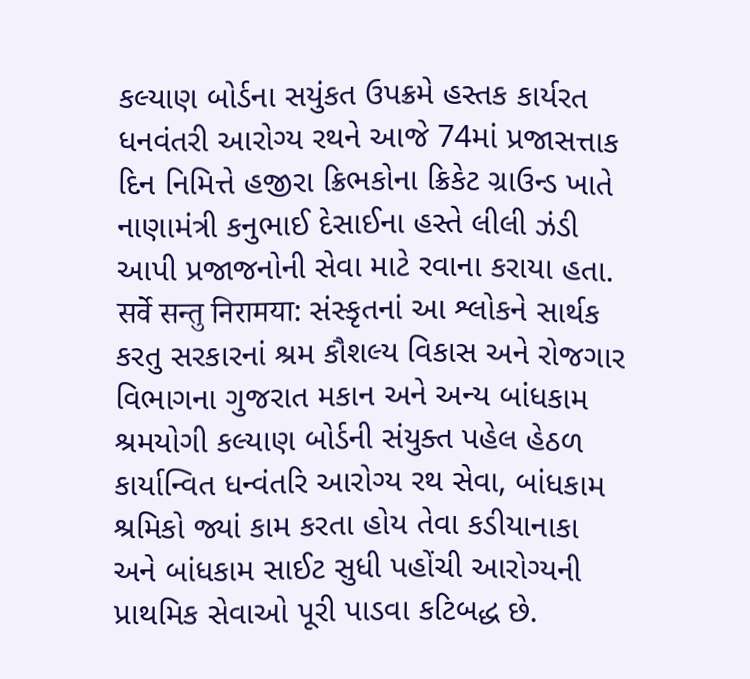કલ્યાણ બોર્ડના સયુંકત ઉપક્રમે હસ્તક કાર્યરત ધનવંતરી આરોગ્ય રથને આજે 74માં પ્રજાસત્તાક દિન નિમિત્તે હજીરા ક્રિભકોના ક્રિકેટ ગ્રાઉન્ડ ખાતે નાણામંત્રી કનુભાઈ દેસાઈના હસ્તે લીલી ઝંડી આપી પ્રજાજનોની સેવા માટે રવાના કરાયા હતા.
सर्वे सन्तु निरामया: સંસ્કૃતનાં આ શ્લોકને સાર્થક કરતુ સરકારનાં શ્રમ કૌશલ્ય વિકાસ અને રોજગાર વિભાગના ગુજરાત મકાન અને અન્ય બાંધકામ શ્રમયોગી કલ્યાણ બોર્ડની સંયુક્ત પહેલ હેઠળ કાર્યાન્વિત ધન્વંતરિ આરોગ્ય રથ સેવા, બાંધકામ શ્રમિકો જ્યાં કામ કરતા હોય તેવા કડીયાનાકા અને બાંધકામ સાઈટ સુધી પહોંચી આરોગ્યની પ્રાથમિક સેવાઓ પૂરી પાડવા કટિબદ્ધ છે.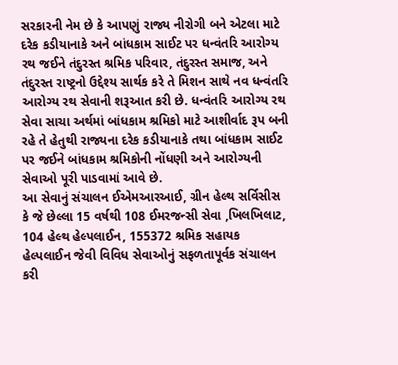સરકારની નેમ છે કે આપણું રાજ્ય નીરોગી બને એટલા માટે દરેક કડીયાનાકે અને બાંધકામ સાઈટ પર ધન્વંતરિ આરોગ્ય રથ જઈને તંદુરસ્ત શ્રમિક પરિવાર, તંદુરસ્ત સમાજ, અને તંદુરસ્ત રાષ્ટ્રનો ઉદ્દેશ્ય સાર્થક કરે તે મિશન સાથે નવ ધન્વંતરિ આરોગ્ય રથ સેવાની શરૂઆત કરી છે. ધન્વંતરિ આરોગ્ય રથ સેવા સાચા અર્થમાં બાંધકામ શ્રમિકો માટે આશીર્વાદ રૂપ બની રહે તે હેતુથી રાજ્યના દરેક કડીયાનાકે તથા બાંધકામ સાઈટ પર જઈને બાંધકામ શ્રમિકોની નોંધણી અને આરોગ્યની સેવાઓ પૂરી પાડવામાં આવે છે.
આ સેવાનું સંચાલન ઈએમઆરઆઈ, ગ્રીન હેલ્થ સર્વિસીસ કે જે છેલ્લા 15 વર્ષથી 108 ઈમરજન્સી સેવા ,ખિલખિલાટ, 104 હેલ્થ હેલ્પલાઈન, 155372 શ્રમિક સહાયક હેલ્પલાઈન જેવી વિવિધ સેવાઓનું સફળતાપૂર્વક સંચાલન કરી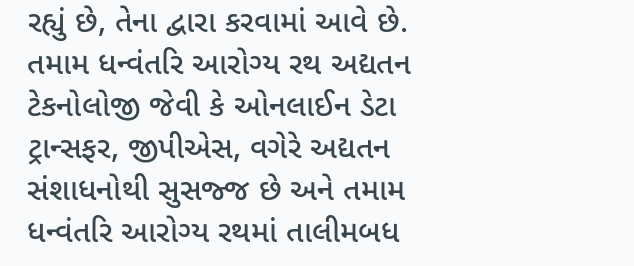રહ્યું છે, તેના દ્વારા કરવામાં આવે છે. તમામ ધન્વંતરિ આરોગ્ય રથ અદ્યતન ટેકનોલોજી જેવી કે ઓનલાઈન ડેટા ટ્રાન્સફર, જીપીએસ, વગેરે અદ્યતન સંશાધનોથી સુસજ્જ છે અને તમામ ધન્વંતરિ આરોગ્ય રથમાં તાલીમબધ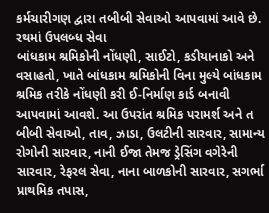કર્મચારીગણ દ્વારા તબીબી સેવાઓ આપવામાં આવે છે.
રથમાં ઉપલબ્ધ સેવા
બાંધકામ શ્રમિકોની નોંધણી, સાઈટો, કડીયાનાકો અને વસાહતો, ખાતે બાંધકામ શ્રમિકોની વિના મુલ્યે બાંધકામ શ્રમિક તરીકે નોંધણી કરી ઈ-નિર્માણ કાર્ડ બનાવી આપવામાં આવશે. આ ઉપરાંત શ્રમિક પરામર્શ અને ત બીબી સેવાઓ, તાવ, ઝાડા, ઉલટીની સારવાર, સામાન્ય રોગોની સારવાર, નાની ઈજા તેમજ ડ્રેસિંગ વગેરેની સારવાર, રેફરલ સેવા, નાના બાળકોની સારવાર, સગર્ભા પ્રાથમિક તપાસ,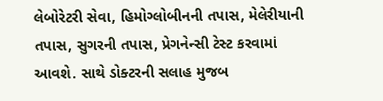લેબોરેટરી સેવા, હિમોગ્લોબીનની તપાસ, મેલેરીયાની તપાસ, સુગરની તપાસ, પ્રેગનેન્સી ટેસ્ટ કરવામાં આવશે. સાથે ડોક્ટરની સલાહ મુજબ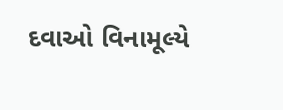દવાઓ વિનામૂલ્યે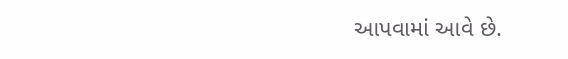આપવામાં આવે છે.